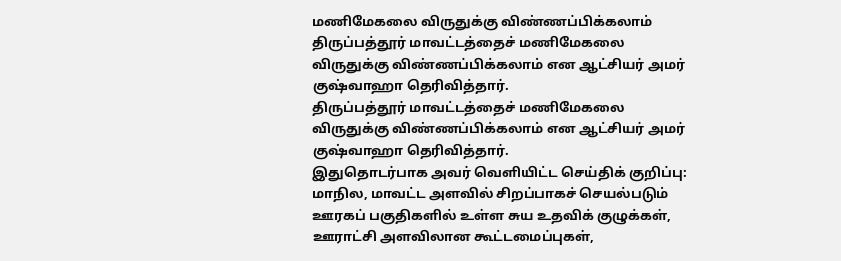மணிமேகலை விருதுக்கு விண்ணப்பிக்கலாம்
திருப்பத்தூர் மாவட்டத்தைச் மணிமேகலை விருதுக்கு விண்ணப்பிக்கலாம் என ஆட்சியர் அமர் குஷ்வாஹா தெரிவித்தார்.
திருப்பத்தூர் மாவட்டத்தைச் மணிமேகலை விருதுக்கு விண்ணப்பிக்கலாம் என ஆட்சியர் அமர் குஷ்வாஹா தெரிவித்தார்.
இதுதொடர்பாக அவர் வெளியிட்ட செய்திக் குறிப்பு: மாநில, மாவட்ட அளவில் சிறப்பாகச் செயல்படும் ஊரகப் பகுதிகளில் உள்ள சுய உதவிக் குழுக்கள், ஊராட்சி அளவிலான கூட்டமைப்புகள்,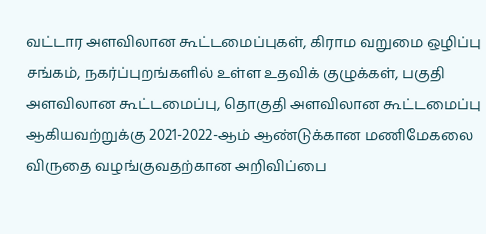வட்டார அளவிலான கூட்டமைப்புகள், கிராம வறுமை ஒழிப்பு சங்கம், நகர்ப்புறங்களில் உள்ள உதவிக் குழுக்கள், பகுதி அளவிலான கூட்டமைப்பு, தொகுதி அளவிலான கூட்டமைப்பு ஆகியவற்றுக்கு 2021-2022-ஆம் ஆண்டுக்கான மணிமேகலை விருதை வழங்குவதற்கான அறிவிப்பை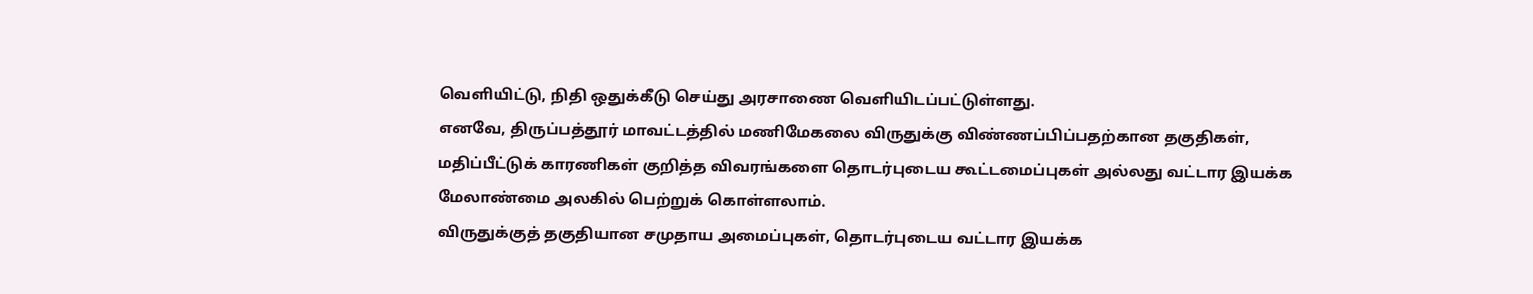வெளியிட்டு, நிதி ஒதுக்கீடு செய்து அரசாணை வெளியிடப்பட்டுள்ளது.
எனவே, திருப்பத்தூர் மாவட்டத்தில் மணிமேகலை விருதுக்கு விண்ணப்பிப்பதற்கான தகுதிகள், மதிப்பீட்டுக் காரணிகள் குறித்த விவரங்களை தொடர்புடைய கூட்டமைப்புகள் அல்லது வட்டார இயக்க மேலாண்மை அலகில் பெற்றுக் கொள்ளலாம்.
விருதுக்குத் தகுதியான சமுதாய அமைப்புகள், தொடர்புடைய வட்டார இயக்க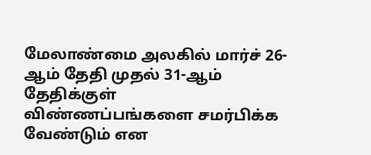மேலாண்மை அலகில் மார்ச் 26-ஆம் தேதி முதல் 31-ஆம் தேதிக்குள் விண்ணப்பங்களை சமர்பிக்க வேண்டும் என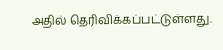அதில் தெரிவிக்கப்பட்டுள்ளது.